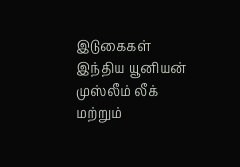இடுகைகள்
இந்திய யூனியன் முஸ்லீம் லீக் மற்றும்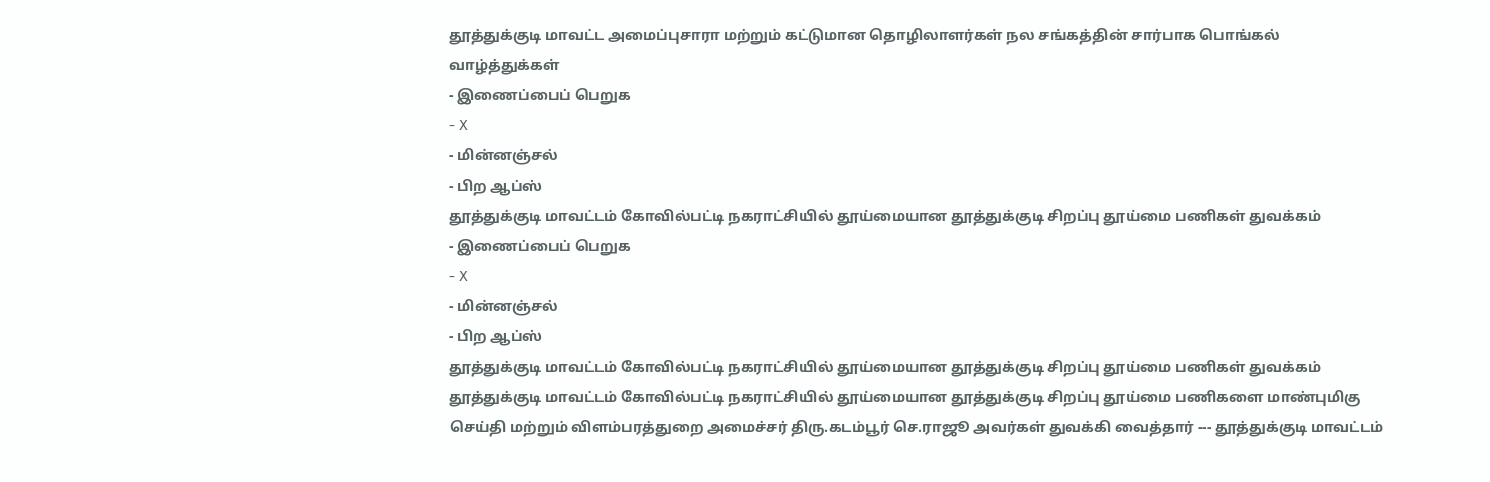தூத்துக்குடி மாவட்ட அமைப்புசாரா மற்றும் கட்டுமான தொழிலாளர்கள் நல சங்கத்தின் சார்பாக பொங்கல் வாழ்த்துக்கள்
- இணைப்பைப் பெறுக
- X
- மின்னஞ்சல்
- பிற ஆப்ஸ்
தூத்துக்குடி மாவட்டம் கோவில்பட்டி நகராட்சியில் தூய்மையான தூத்துக்குடி சிறப்பு தூய்மை பணிகள் துவக்கம்
- இணைப்பைப் பெறுக
- X
- மின்னஞ்சல்
- பிற ஆப்ஸ்
தூத்துக்குடி மாவட்டம் கோவில்பட்டி நகராட்சியில் தூய்மையான தூத்துக்குடி சிறப்பு தூய்மை பணிகள் துவக்கம் தூத்துக்குடி மாவட்டம் கோவில்பட்டி நகராட்சியில் தூய்மையான தூத்துக்குடி சிறப்பு தூய்மை பணிகளை மாண்புமிகு செய்தி மற்றும் விளம்பரத்துறை அமைச்சர் திரு.கடம்பூர் செ.ராஜூ அவர்கள் துவக்கி வைத்தார் --- தூத்துக்குடி மாவட்டம்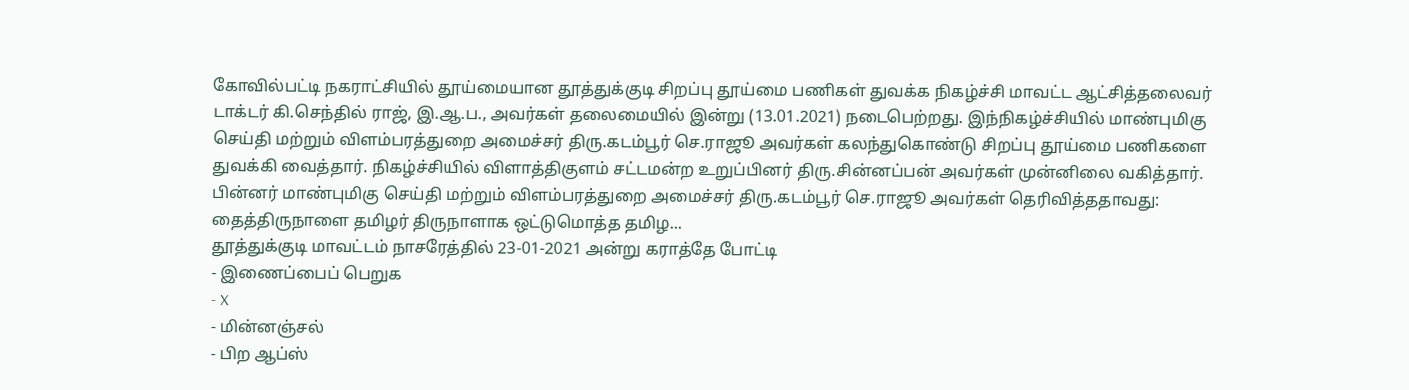கோவில்பட்டி நகராட்சியில் தூய்மையான தூத்துக்குடி சிறப்பு தூய்மை பணிகள் துவக்க நிகழ்ச்சி மாவட்ட ஆட்சித்தலைவர் டாக்டர் கி.செந்தில் ராஜ், இ.ஆ.ப., அவர்கள் தலைமையில் இன்று (13.01.2021) நடைபெற்றது. இந்நிகழ்ச்சியில் மாண்புமிகு செய்தி மற்றும் விளம்பரத்துறை அமைச்சர் திரு.கடம்பூர் செ.ராஜூ அவர்கள் கலந்துகொண்டு சிறப்பு தூய்மை பணிகளை துவக்கி வைத்தார். நிகழ்ச்சியில் விளாத்திகுளம் சட்டமன்ற உறுப்பினர் திரு.சின்னப்பன் அவர்கள் முன்னிலை வகித்தார். பின்னர் மாண்புமிகு செய்தி மற்றும் விளம்பரத்துறை அமைச்சர் திரு.கடம்பூர் செ.ராஜூ அவர்கள் தெரிவித்ததாவது: தைத்திருநாளை தமிழர் திருநாளாக ஒட்டுமொத்த தமிழ...
தூத்துக்குடி மாவட்டம் நாசரேத்தில் 23-01-2021 அன்று கராத்தே போட்டி
- இணைப்பைப் பெறுக
- X
- மின்னஞ்சல்
- பிற ஆப்ஸ்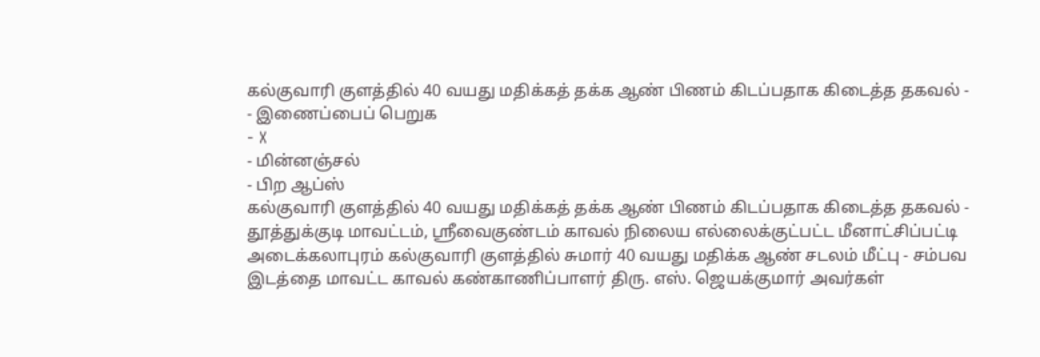கல்குவாரி குளத்தில் 40 வயது மதிக்கத் தக்க ஆண் பிணம் கிடப்பதாக கிடைத்த தகவல் -
- இணைப்பைப் பெறுக
- X
- மின்னஞ்சல்
- பிற ஆப்ஸ்
கல்குவாரி குளத்தில் 40 வயது மதிக்கத் தக்க ஆண் பிணம் கிடப்பதாக கிடைத்த தகவல் - தூத்துக்குடி மாவட்டம், ஸ்ரீவைகுண்டம் காவல் நிலைய எல்லைக்குட்பட்ட மீனாட்சிப்பட்டி அடைக்கலாபுரம் கல்குவாரி குளத்தில் சுமார் 40 வயது மதிக்க ஆண் சடலம் மீட்பு - சம்பவ இடத்தை மாவட்ட காவல் கண்காணிப்பாளர் திரு. எஸ். ஜெயக்குமார் அவர்கள்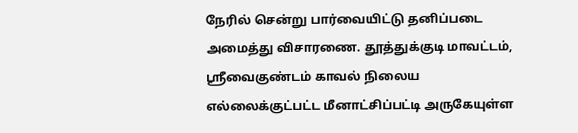நேரில் சென்று பார்வையிட்டு தனிப்படை அமைத்து விசாரணை. தூத்துக்குடி மாவட்டம், ஸ்ரீவைகுண்டம் காவல் நிலைய எல்லைக்குட்பட்ட மீனாட்சிப்பட்டி அருகேயுள்ள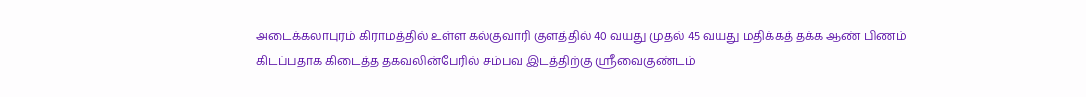அடைக்கலாபுரம் கிராமத்தில் உள்ள கல்குவாரி குளத்தில் 40 வயது முதல் 45 வயது மதிக்கத் தக்க ஆண் பிணம் கிடப்பதாக கிடைத்த தகவலின்பேரில் சம்பவ இடத்திற்கு ஸ்ரீவைகுண்டம்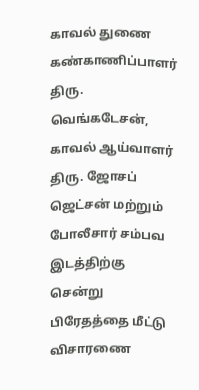காவல் துணை கண்காணிப்பாளர் திரு. வெங்கடேசன், காவல் ஆய்வாளர் திரு. ஜோசப் ஜெட்சன் மற்றும் போலீசார் சம்பவ இடத்திற்கு சென்று பிரேதத்தை மீட்டு விசாரணை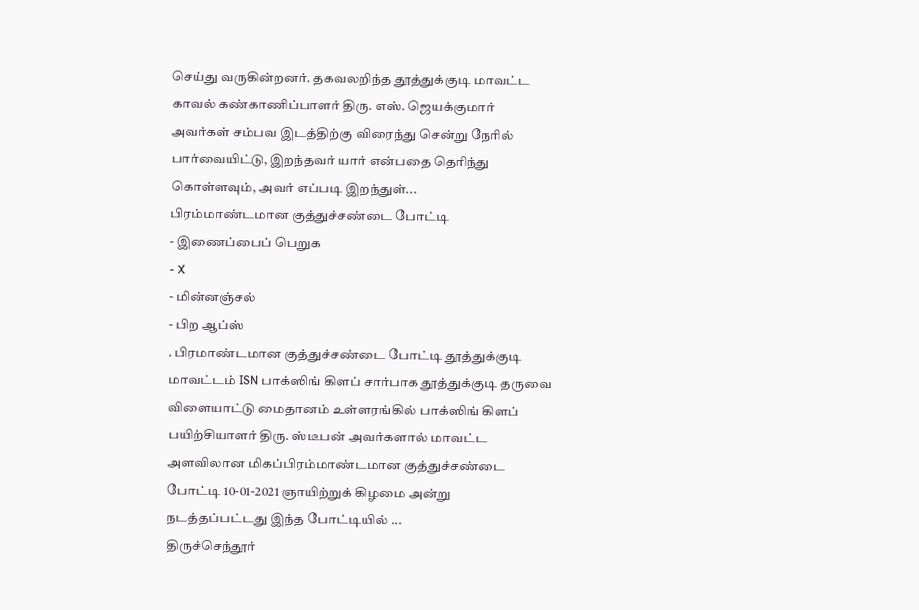செய்து வருகின்றனர். தகவலறிந்த தூத்துக்குடி மாவட்ட காவல் கண்காணிப்பாளர் திரு. எஸ். ஜெயக்குமார் அவர்கள் சம்பவ இடத்திற்கு விரைந்து சென்று நேரில் பார்வையிட்டு, இறந்தவர் யார் என்பதை தெரிந்து கொள்ளவும், அவர் எப்படி இறந்துள்...
பிரம்மாண்டமான குத்துச்சண்டை போட்டி
- இணைப்பைப் பெறுக
- X
- மின்னஞ்சல்
- பிற ஆப்ஸ்
. பிரமாண்டமான குத்துச்சண்டை போட்டி தூத்துக்குடி மாவட்டம் ISN பாக்ஸிங் கிளப் சார்பாக தூத்துக்குடி தருவை விளையாட்டு மைதானம் உள்ளரங்கில் பாக்ஸிங் கிளப் பயிற்சியாளர் திரு. ஸ்டீபன் அவர்களால் மாவட்ட அளவிலான மிகப்பிரம்மாண்டமான குத்துச்சண்டை போட்டி 10-01-2021 ஞாயிற்றுக் கிழமை அன்று நடத்தப்பட்டது இந்த போட்டியில் ...
திருச்செந்தூர்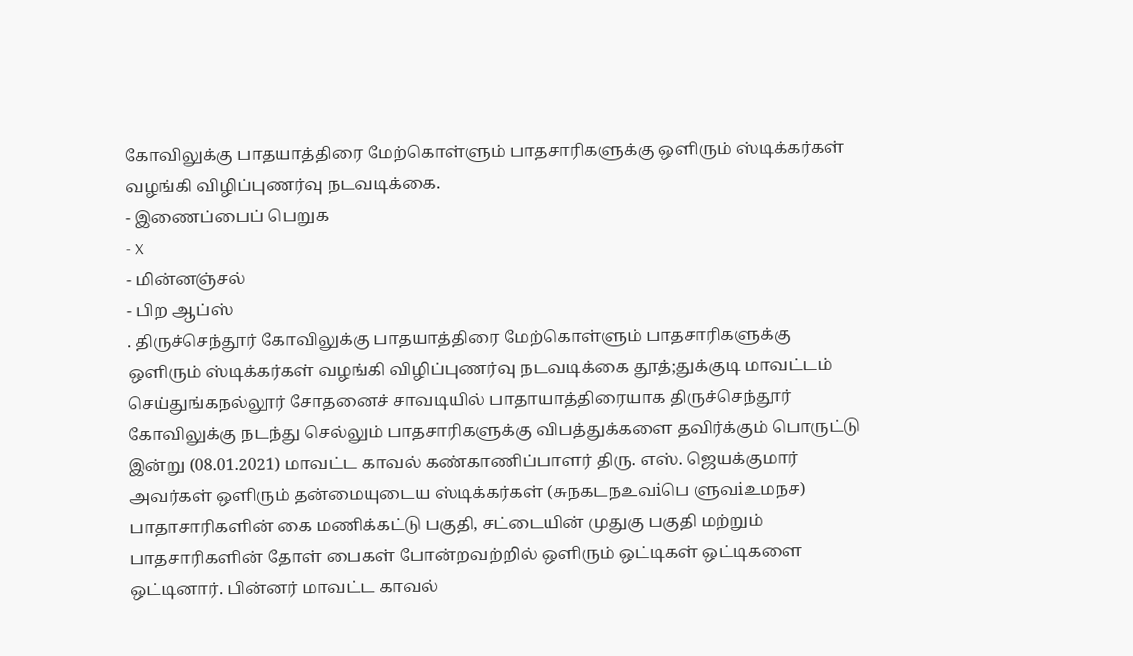கோவிலுக்கு பாதயாத்திரை மேற்கொள்ளும் பாதசாரிகளுக்கு ஒளிரும் ஸ்டிக்கர்கள் வழங்கி விழிப்புணர்வு நடவடிக்கை.
- இணைப்பைப் பெறுக
- X
- மின்னஞ்சல்
- பிற ஆப்ஸ்
. திருச்செந்தூர் கோவிலுக்கு பாதயாத்திரை மேற்கொள்ளும் பாதசாரிகளுக்கு ஒளிரும் ஸ்டிக்கர்கள் வழங்கி விழிப்புணர்வு நடவடிக்கை தூத்;துக்குடி மாவட்டம் செய்துங்கநல்லூர் சோதனைச் சாவடியில் பாதாயாத்திரையாக திருச்செந்தூர் கோவிலுக்கு நடந்து செல்லும் பாதசாரிகளுக்கு விபத்துக்களை தவிர்க்கும் பொருட்டு இன்று (08.01.2021) மாவட்ட காவல் கண்காணிப்பாளர் திரு. எஸ். ஜெயக்குமார் அவர்கள் ஒளிரும் தன்மையுடைய ஸ்டிக்கர்கள் (சுநகடநஉவiபெ ளுவiஉமநச) பாதாசாரிகளின் கை மணிக்கட்டு பகுதி, சட்டையின் முதுகு பகுதி மற்றும் பாதசாரிகளின் தோள் பைகள் போன்றவற்றில் ஒளிரும் ஒட்டிகள் ஒட்டிகளை ஒட்டினார். பின்னர் மாவட்ட காவல்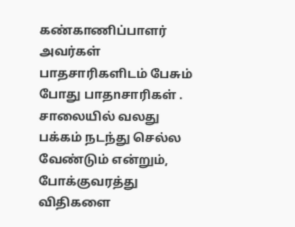கண்காணிப்பாளர் அவர்கள் பாதசாரிகளிடம் பேசும் போது பாதnசாரிகள் . சாலையில் வலது பக்கம் நடந்து செல்ல வேண்டும் என்றும், போக்குவரத்து விதிகளை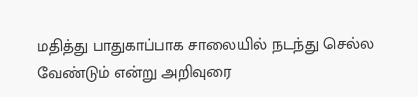மதித்து பாதுகாப்பாக சாலையில் நடந்து செல்ல வேண்டும் என்று அறிவுரை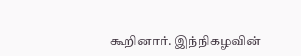கூறினார். இந்நிகழவின்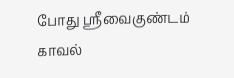போது ஸ்ரீவைகுண்டம் காவல்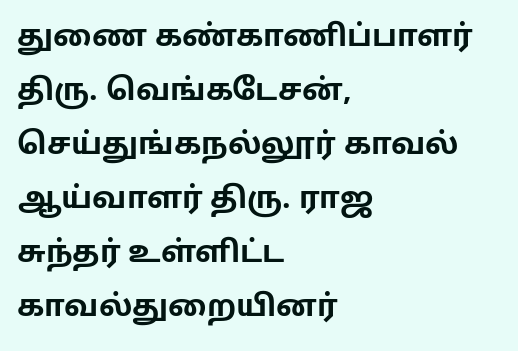துணை கண்காணிப்பாளர் திரு. வெங்கடேசன், செய்துங்கநல்லூர் காவல் ஆய்வாளர் திரு. ராஜ சுந்தர் உள்ளிட்ட காவல்துறையினர்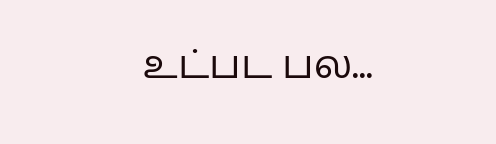உட்பட பல...